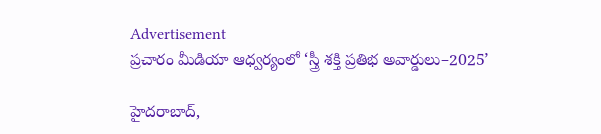Advertisement
ప్రచారం మీడియా ఆధ్వర్యంలో ‘స్త్రీ శక్తి ప్రతిభ అవార్డులు–2025’

హైదరాబాద్,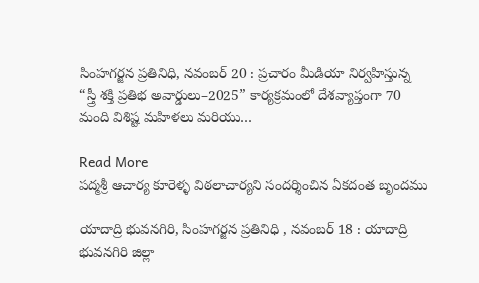సింహగర్జన ప్రతినిధి, నవంబర్ 20 : ప్రచారం మీడియా నిర్వహిస్తున్న “స్త్రీ శక్తి ప్రతిభ అవార్డులు–2025” కార్యక్రమంలో దేశవ్యాప్తంగా 70 మంది విశిష్ట మహిళలు మరియు…

Read More
పద్మశ్రీ ఆచార్య కూరెళ్ళ విఠలాచార్యని సందర్శించిన ఏకదంత బృందము

యాదాద్రి భువనగిరి, సింహగర్జన ప్రతినిధి , నవంబర్ 18 : యాదాద్రి భువనగిరి జిల్లా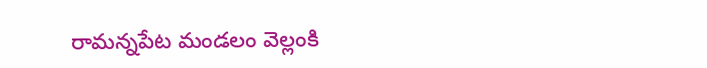రామన్నపేట మండలం వెల్లంకి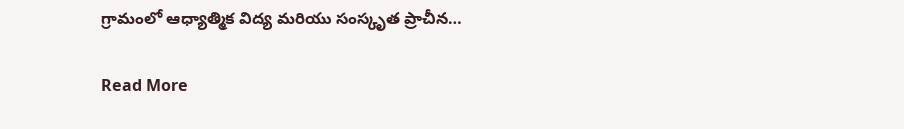గ్రామంలో ఆధ్యాత్మిక విద్య మరియు సంస్కృత ప్రాచీన…

Read More